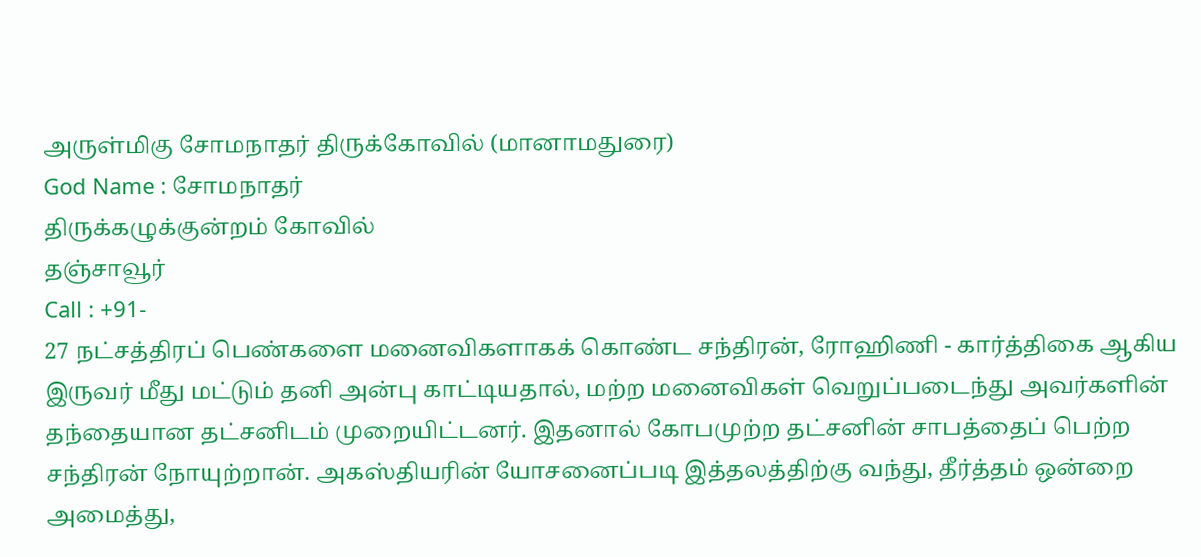அருள்மிகு சோமநாதர் திருக்கோவில் (மானாமதுரை)
God Name : சோமநாதர்
திருக்கழுக்குன்றம் கோவில்
தஞ்சாவூர்
Call : +91-
27 நட்சத்திரப் பெண்களை மனைவிகளாகக் கொண்ட சந்திரன், ரோஹிணி - கார்த்திகை ஆகிய இருவர் மீது மட்டும் தனி அன்பு காட்டியதால், மற்ற மனைவிகள் வெறுப்படைந்து அவர்களின் தந்தையான தட்சனிடம் முறையிட்டனர். இதனால் கோபமுற்ற தட்சனின் சாபத்தைப் பெற்ற சந்திரன் நோயுற்றான். அகஸ்தியரின் யோசனைப்படி இத்தலத்திற்கு வந்து, தீர்த்தம் ஒன்றை அமைத்து,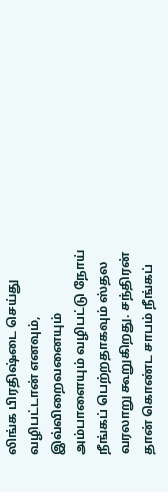லிங்க பிரதிஷ்டை செய்து வழிபட்டான் எனவும், இவ்விறைவனையும் அம்பாளையும் வழிபட்டு நோய் நீங்கப் பெற்றதாகவும் ஸ்தல வரலாறு கூறுகிறது. சந்திரன் தான் கொண்ட சாபம் நீங்கப்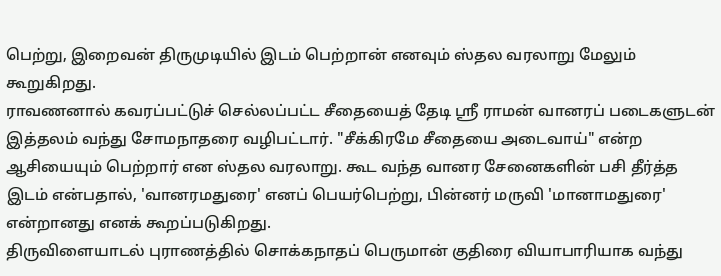பெற்று, இறைவன் திருமுடியில் இடம் பெற்றான் எனவும் ஸ்தல வரலாறு மேலும் கூறுகிறது.
ராவணனால் கவரப்பட்டுச் செல்லப்பட்ட சீதையைத் தேடி ஸ்ரீ ராமன் வானரப் படைகளுடன் இத்தலம் வந்து சோமநாதரை வழிபட்டார். "சீக்கிரமே சீதையை அடைவாய்" என்ற ஆசியையும் பெற்றார் என ஸ்தல வரலாறு. கூட வந்த வானர சேனைகளின் பசி தீர்த்த இடம் என்பதால், 'வானரமதுரை' எனப் பெயர்பெற்று, பின்னர் மருவி 'மானாமதுரை' என்றானது எனக் கூறப்படுகிறது.
திருவிளையாடல் புராணத்தில் சொக்கநாதப் பெருமான் குதிரை வியாபாரியாக வந்து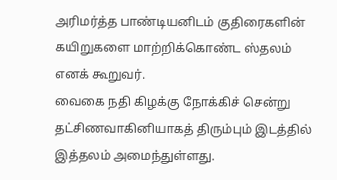அரிமர்த்த பாண்டியனிடம் குதிரைகளின் கயிறுகளை மாற்றிக்கொண்ட ஸ்தலம் எனக் கூறுவர்.
வைகை நதி கிழக்கு நோக்கிச் சென்று தட்சிணவாகினியாகத் திரும்பும் இடத்தில் இத்தலம் அமைந்துள்ளது.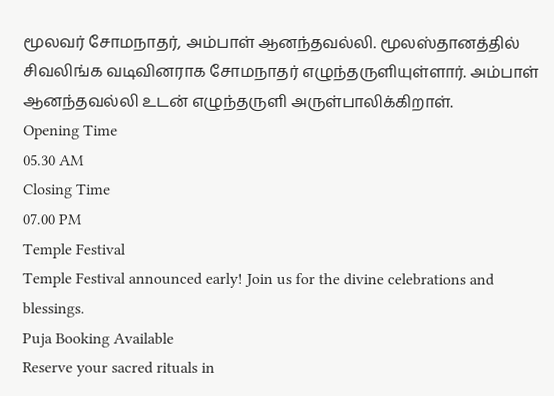மூலவர் சோமநாதர், அம்பாள் ஆனந்தவல்லி. மூலஸ்தானத்தில் சிவலிங்க வடிவினராக சோமநாதர் எழுந்தருளியுள்ளார். அம்பாள் ஆனந்தவல்லி உடன் எழுந்தருளி அருள்பாலிக்கிறாள்.
Opening Time
05.30 AM
Closing Time
07.00 PM
Temple Festival
Temple Festival announced early! Join us for the divine celebrations and blessings.
Puja Booking Available
Reserve your sacred rituals in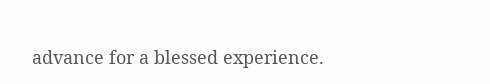advance for a blessed experience.